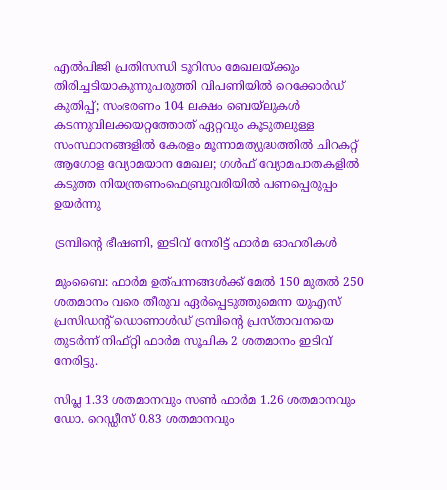എല്‍പിജി പ്രതിസന്ധി ടൂറിസം മേഖലയ്ക്കും തിരിച്ചടിയാകുന്നുപരുത്തി വിപണിയില്‍ റെക്കോര്‍ഡ് കുതിപ്പ്; സംഭരണം 104 ലക്ഷം ബെയ്‌ലുകള്‍ കടന്നുവിലക്കയറ്റത്തോത് ഏറ്റവും കൂടുതലുള്ള സംസ്ഥാനങ്ങളിൽ കേരളം മൂന്നാമത്യുദ്ധത്തില്‍ ചിറകറ്റ് ആഗോള വ്യോമയാന മേഖല; ഗള്‍ഫ് വ്യോമപാതകളില്‍ കടുത്ത നിയന്ത്രണംഫെബ്രുവരിയിൽ പണപ്പെരുപ്പം ഉയർന്നു

ട്രമ്പിന്റെ ഭീഷണി, ഇടിവ് നേരിട്ട് ഫാര്‍മ ഓഹരികള്‍

മുംബൈ: ഫാര്‍മ ഉത്പന്നങ്ങള്‍ക്ക് മേല്‍ 150 മുതല്‍ 250 ശതമാനം വരെ തീരുവ ഏര്‍പ്പെടുത്തുമെന്ന യുഎസ് പ്രസിഡന്റ് ഡൊണാള്‍ഡ് ട്രമ്പിന്റെ പ്രസ്താവനയെ തുടര്‍ന്ന് നിഫ്റ്റി ഫാര്‍മ സൂചിക 2 ശതമാനം ഇടിവ് നേരിട്ടു.

സിപ്ല 1.33 ശതമാനവും സണ്‍ ഫാര്‍മ 1.26 ശതമാനവും ഡോ. റെഡ്ഡീസ് 0.83 ശതമാനവും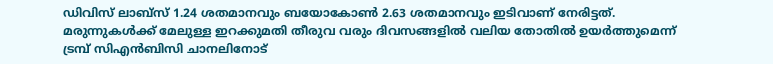ഡിവിസ് ലാബ്‌സ് 1.24 ശതമാനവും ബയോകോണ്‍ 2.63 ശതമാനവും ഇടിവാണ് നേരിട്ടത്. മരുന്നുകള്‍ക്ക് മേലുള്ള ഇറക്കുമതി തീരുവ വരും ദിവസങ്ങളില്‍ വലിയ തോതില്‍ ഉയര്‍ത്തുമെന്ന് ട്രമ്പ് സിഎന്‍ബിസി ചാനലിനോട്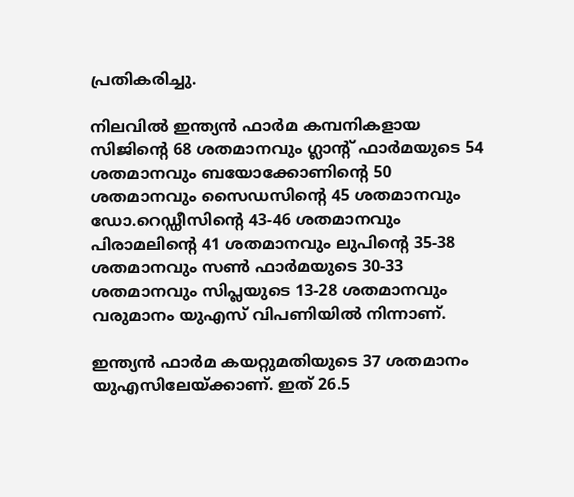പ്രതികരിച്ചു.

നിലവില്‍ ഇന്ത്യന്‍ ഫാര്‍മ കമ്പനികളായ സിജിന്റെ 68 ശതമാനവും ഗ്ലാന്റ് ഫാര്‍മയുടെ 54 ശതമാനവും ബയോക്കോണിന്റെ 50 ശതമാനവും സൈഡസിന്റെ 45 ശതമാനവും ഡോ.റെഡ്ഡീസിന്റെ 43-46 ശതമാനവും പിരാമലിന്റെ 41 ശതമാനവും ലുപിന്റെ 35-38 ശതമാനവും സണ്‍ ഫാര്‍മയുടെ 30-33 ശതമാനവും സിപ്ലയുടെ 13-28 ശതമാനവും വരുമാനം യുഎസ് വിപണിയില്‍ നിന്നാണ്.

ഇന്ത്യന്‍ ഫാര്‍മ കയറ്റുമതിയുടെ 37 ശതമാനം യുഎസിലേയ്ക്കാണ്. ഇത് 26.5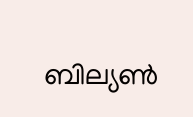ബില്യണ്‍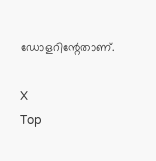ഡോളറിന്റേതാണ്.

X
Top